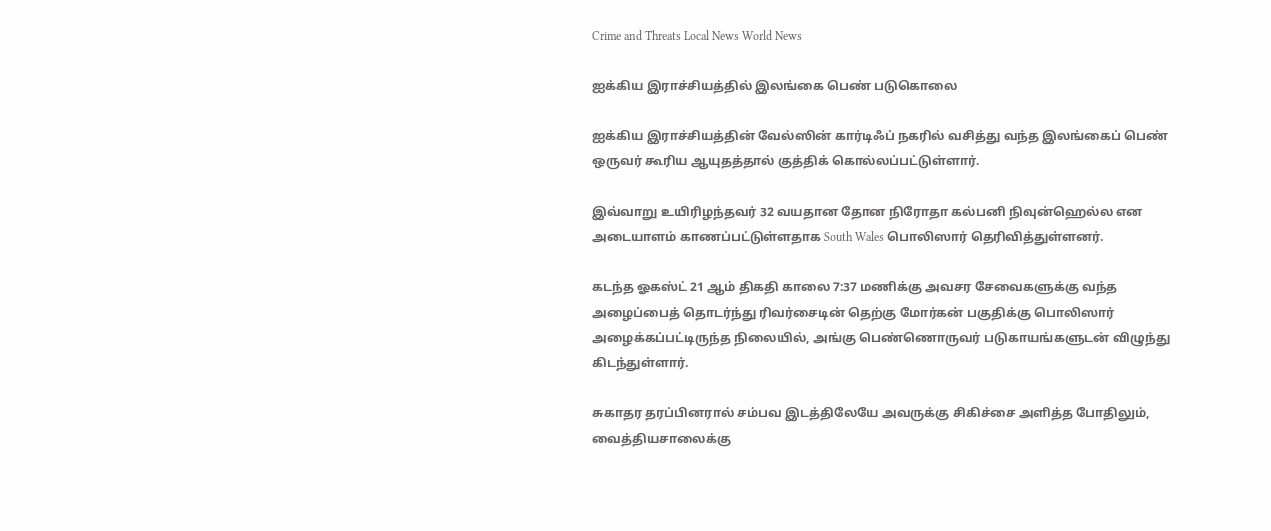Crime and Threats Local News World News

ஐக்கிய இராச்சியத்தில் இலங்கை பெண் படுகொலை

ஐக்கிய இராச்சியத்தின் வேல்ஸின் கார்டிஃப் நகரில் வசித்து வந்த இலங்கைப் பெண் ஒருவர் கூரிய ஆயுதத்தால் குத்திக் கொல்லப்பட்டுள்ளார்.

இவ்வாறு உயிரிழந்தவர் 32 வயதான தோன நிரோதா கல்பனி நிவுன்ஹெல்ல என அடையாளம் காணப்பட்டுள்ளதாக South Wales பொலிஸார் தெரிவித்துள்ளனர்.

கடந்த ஓகஸ்ட் 21 ஆம் திகதி காலை 7:37 மணிக்கு அவசர சேவைகளுக்கு வந்த அழைப்பைத் தொடர்ந்து ரிவர்சைடின் தெற்கு மோர்கன் பகுதிக்கு பொலிஸார் அழைக்கப்பட்டிருந்த நிலையில், அங்கு பெண்ணொருவர் படுகாயங்களுடன் விழுந்து கிடந்துள்ளார்.

சுகாதர தரப்பினரால் சம்பவ இடத்திலேயே அவருக்கு சிகிச்சை அளித்த போதிலும், வைத்தியசாலைக்கு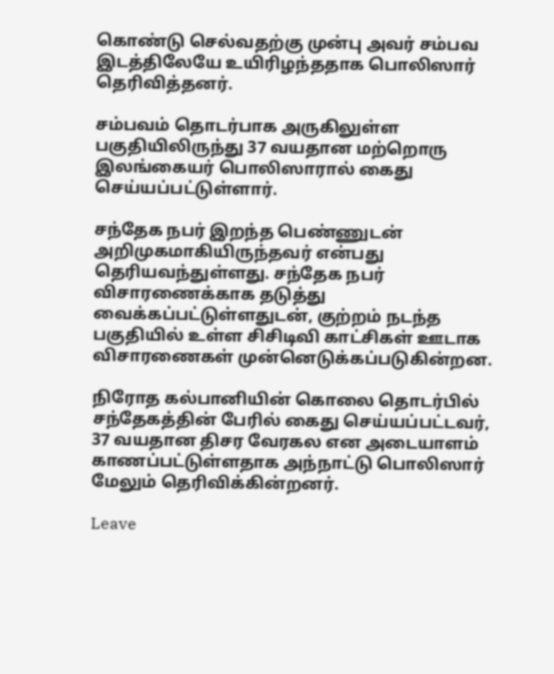கொண்டு செல்வதற்கு முன்பு அவர் சம்பவ இடத்திலேயே உயிரிழந்ததாக பொலிஸார் தெரிவித்தனர்.

சம்பவம் தொடர்பாக அருகிலுள்ள பகுதியிலிருந்து 37 வயதான மற்றொரு இலங்கையர் பொலிஸாரால் கைது செய்யப்பட்டுள்ளார்.

சந்தேக நபர் இறந்த பெண்ணுடன் அறிமுகமாகியிருந்தவர் என்பது தெரியவந்துள்ளது. சந்தேக நபர் விசாரணைக்காக தடுத்து வைக்கப்பட்டுள்ளதுடன், குற்றம் நடந்த பகுதியில் உள்ள சிசிடிவி காட்சிகள் ஊடாக விசாரணைகள் முன்னெடுக்கப்படுகின்றன.

நிரோத கல்பானியின் கொலை தொடர்பில் சந்தேகத்தின் பேரில் கைது செய்யப்பட்டவர், 37 வயதான திசர வேரகல என அடையாளம் காணப்பட்டுள்ளதாக அந்நாட்டு பொலிஸார் மேலும் தெரிவிக்கின்றனர்.

Leave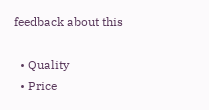feedback about this

  • Quality
  • Price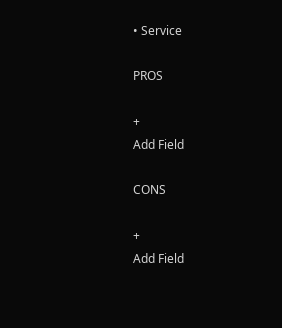• Service

PROS

+
Add Field

CONS

+
Add Field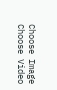Choose Image
Choose Video